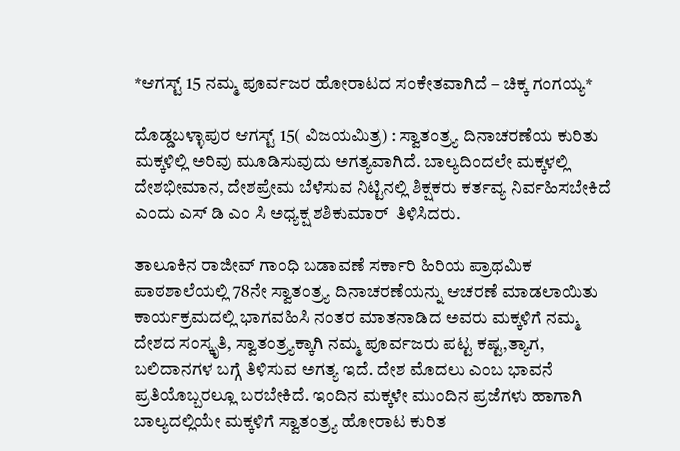*ಆಗಸ್ಟ್ 15 ನಮ್ಮ ಪೂರ್ವಜರ ಹೋರಾಟದ ಸಂಕೇತವಾಗಿದೆ – ಚಿಕ್ಕ ಗಂಗಯ್ಯ*

ದೊಡ್ಡಬಳ್ಳಾಪುರ ಆಗಸ್ಟ್ 15( ವಿಜಯಮಿತ್ರ) : ಸ್ವಾತಂತ್ರ್ಯ ದಿನಾಚರಣೆಯ ಕುರಿತು ಮಕ್ಕಳಿಲ್ಲಿ ಅರಿವು ಮೂಡಿಸುವುದು ಅಗತ್ಯವಾಗಿದೆ. ಬಾಲ್ಯದಿಂದಲೇ ಮಕ್ಕಳಲ್ಲಿ ದೇಶಭೀಮಾನ, ದೇಶಪ್ರೇಮ ಬೆಳೆಸುವ ನಿಟ್ಟಿನಲ್ಲಿ ಶಿಕ್ಷಕರು ಕರ್ತವ್ಯ ನಿರ್ವಹಿಸಬೇಕಿದೆ ಎಂದು ಎಸ್ ಡಿ ಎಂ ಸಿ ಅಧ್ಯಕ್ಷ ಶಶಿಕುಮಾರ್  ತಿಳಿಸಿದರು.

ತಾಲೂಕಿನ ರಾಜೀವ್ ಗಾಂಧಿ ಬಡಾವಣೆ ಸರ್ಕಾರಿ ಹಿರಿಯ ಪ್ರಾಥಮಿಕ ಪಾಠಶಾಲೆಯಲ್ಲಿ 78ನೇ ಸ್ವಾತಂತ್ರ್ಯ ದಿನಾಚರಣೆಯನ್ನು ಆಚರಣೆ ಮಾಡಲಾಯಿತು ಕಾರ್ಯಕ್ರಮದಲ್ಲಿ ಭಾಗವಹಿಸಿ ನಂತರ ಮಾತನಾಡಿದ ಅವರು ಮಕ್ಕಳಿಗೆ ನಮ್ಮ ದೇಶದ ಸಂಸ್ಕೃತಿ, ಸ್ವಾತಂತ್ರ್ಯಕ್ಕಾಗಿ ನಮ್ಮ ಪೂರ್ವಜರು ಪಟ್ಟ ಕಷ್ಟ,ತ್ಯಾಗ, ಬಲಿದಾನಗಳ ಬಗ್ಗೆ ತಿಳಿಸುವ ಅಗತ್ಯ ಇದೆ. ದೇಶ ಮೊದಲು ಎಂಬ ಭಾವನೆ ಪ್ರತಿಯೊಬ್ಬರಲ್ಲೂ ಬರಬೇಕಿದೆ. ಇಂದಿನ ಮಕ್ಕಳೇ ಮುಂದಿನ ಪ್ರಜೆಗಳು ಹಾಗಾಗಿ ಬಾಲ್ಯದಲ್ಲಿಯೇ ಮಕ್ಕಳಿಗೆ ಸ್ವಾತಂತ್ರ್ಯ ಹೋರಾಟ ಕುರಿತ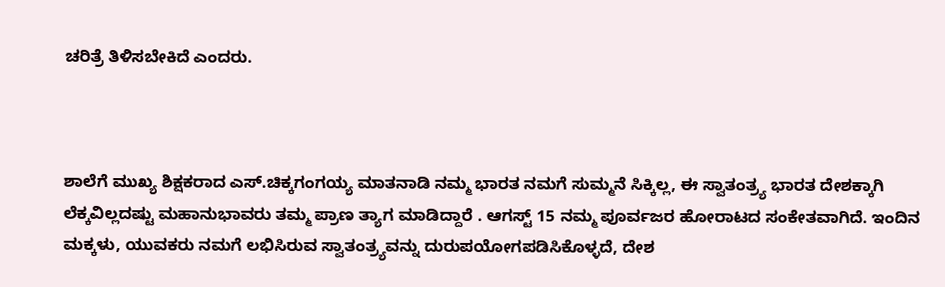ಚರಿತ್ರೆ ತಿಳಿಸಬೇಕಿದೆ ಎಂದರು.



ಶಾಲೆಗೆ ಮುಖ್ಯ ಶಿಕ್ಷಕರಾದ ಎಸ್.ಚಿಕ್ಕಗಂಗಯ್ಯ ಮಾತನಾಡಿ ನಮ್ಮ ಭಾರತ ನಮಗೆ ಸುಮ್ಮನೆ ಸಿಕ್ಕಿಲ್ಲ, ಈ ಸ್ವಾತಂತ್ರ್ಯ ಭಾರತ ದೇಶಕ್ಕಾಗಿ ಲೆಕ್ಕವಿಲ್ಲದಷ್ಟು ಮಹಾನುಭಾವರು ತಮ್ಮ ಪ್ರಾಣ ತ್ಯಾಗ ಮಾಡಿದ್ದಾರೆ . ಆಗಸ್ಟ್ 15 ನಮ್ಮ ಪೂರ್ವಜರ ಹೋರಾಟದ ಸಂಕೇತವಾಗಿದೆ. ಇಂದಿನ ಮಕ್ಕಳು, ಯುವಕರು ನಮಗೆ ಲಭಿಸಿರುವ ಸ್ವಾತಂತ್ರ್ಯವನ್ನು ದುರುಪಯೋಗಪಡಿಸಿಕೊಳ್ಳದೆ, ದೇಶ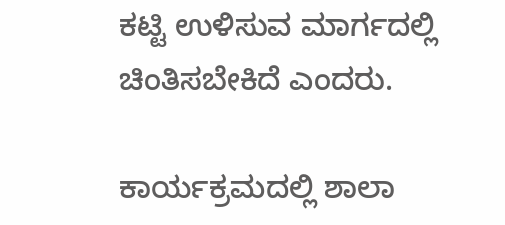ಕಟ್ಟಿ ಉಳಿಸುವ ಮಾರ್ಗದಲ್ಲಿ ಚಿಂತಿಸಬೇಕಿದೆ ಎಂದರು.

ಕಾರ್ಯಕ್ರಮದಲ್ಲಿ ಶಾಲಾ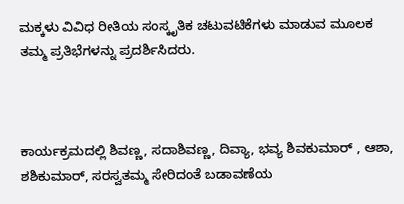ಮಕ್ಕಳು ವಿವಿಧ ರೀತಿಯ ಸಂಸ್ಕೃತಿಕ ಚಟುವಟಿಕೆಗಳು ಮಾಡುವ ಮೂಲಕ ತಮ್ಮ ಪ್ರತಿಭೆಗಳನ್ನು ಪ್ರದರ್ಶಿಸಿದರು.



ಕಾರ್ಯಕ್ರಮದಲ್ಲಿ ಶಿವಣ್ಣ, ಸದಾಶಿವಣ್ಣ, ದಿವ್ಯಾ, ಭವ್ಯ ಶಿವಕುಮಾರ್ , ಆಶಾ, ಶಶಿಕುಮಾರ್, ಸರಸ್ವತಮ್ಮ ಸೇರಿದಂತೆ ಬಡಾವಣೆಯ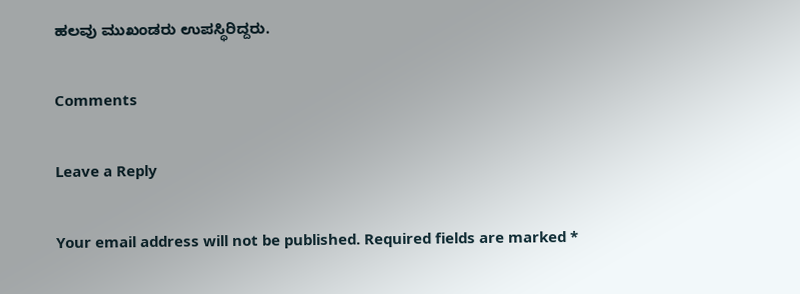ಹಲವು ಮುಖಂಡರು ಉಪಸ್ಥಿರಿದ್ದರು.

Comments

Leave a Reply

Your email address will not be published. Required fields are marked *